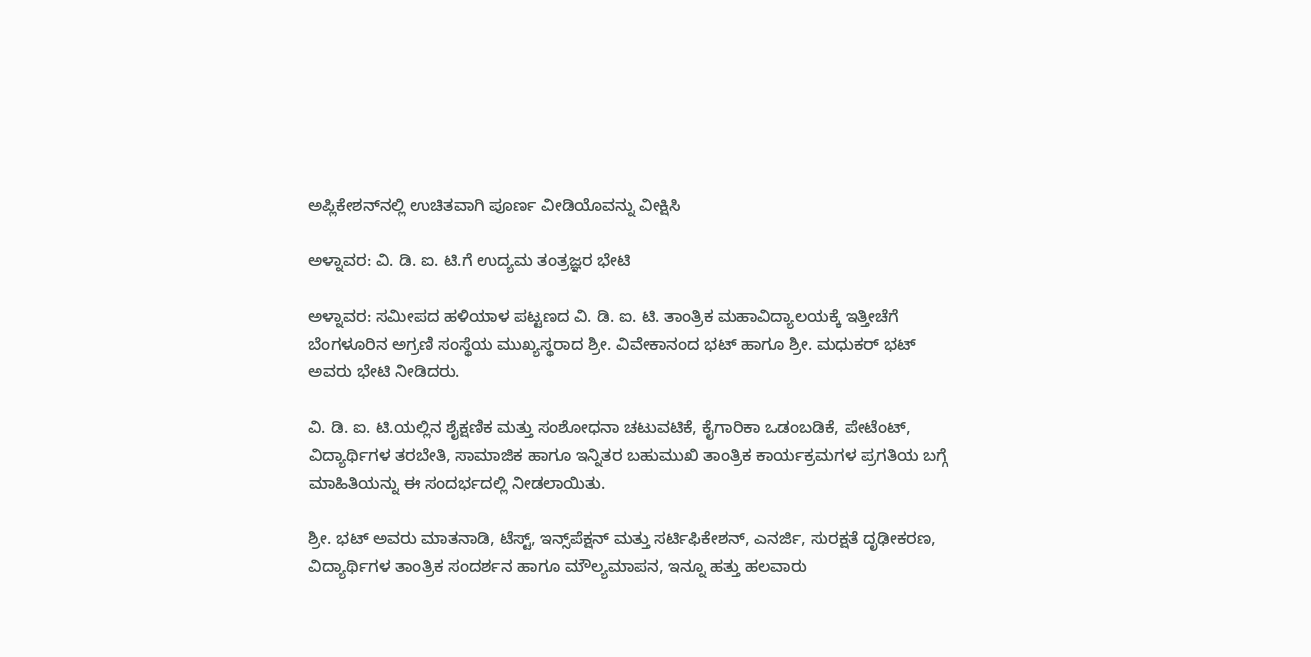ಅಪ್ಲಿಕೇಶನ್‌ನಲ್ಲಿ ಉಚಿತವಾಗಿ ಪೂರ್ಣ ವೀಡಿಯೊವನ್ನು ವೀಕ್ಷಿಸಿ

ಅಳ್ನಾವರ: ವಿ. ಡಿ. ಐ. ಟಿ.ಗೆ ಉದ್ಯಮ ತಂತ್ರಜ್ಞರ ಭೇಟಿ

ಅಳ್ನಾವರ: ಸಮೀಪದ ಹಳಿಯಾಳ ಪಟ್ಟಣದ ವಿ. ಡಿ. ಐ. ಟಿ. ತಾಂತ್ರಿಕ ಮಹಾವಿದ್ಯಾಲಯಕ್ಕೆ ಇತ್ತೀಚೆಗೆ ಬೆಂಗಳೂರಿನ ಅಗ್ರಣಿ ಸಂಸ್ಥೆಯ ಮುಖ್ಯಸ್ಥರಾದ ಶ್ರೀ. ವಿವೇಕಾನಂದ ಭಟ್ ಹಾಗೂ ಶ್ರೀ. ಮಧುಕರ್ ಭಟ್ ಅವರು ಭೇಟಿ ನೀಡಿದರು.

ವಿ. ಡಿ. ಐ. ಟಿ.ಯಲ್ಲಿನ ಶೈಕ್ಷಣಿಕ ಮತ್ತು ಸಂಶೋಧನಾ ಚಟುವಟಿಕೆ, ಕೈಗಾರಿಕಾ ಒಡಂಬಡಿಕೆ, ಪೇಟೆಂಟ್, ವಿದ್ಯಾರ್ಥಿಗಳ ತರಬೇತಿ, ಸಾಮಾಜಿಕ ಹಾಗೂ ಇನ್ನಿತರ ಬಹುಮುಖಿ ತಾಂತ್ರಿಕ ಕಾರ್ಯಕ್ರಮಗಳ ಪ್ರಗತಿಯ ಬಗ್ಗೆ ಮಾಹಿತಿಯನ್ನು ಈ ಸಂದರ್ಭದಲ್ಲಿ ನೀಡಲಾಯಿತು.

ಶ್ರೀ. ಭಟ್ ಅವರು ಮಾತನಾಡಿ, ಟೆಸ್ಟ್, ಇನ್ಸ್‌ಪೆಕ್ಷನ್ ಮತ್ತು ಸರ್ಟಿಫಿಕೇಶನ್, ಎನರ್ಜಿ, ಸುರಕ್ಷತೆ ದೃಢೀಕರಣ, ವಿದ್ಯಾರ್ಥಿಗಳ ತಾಂತ್ರಿಕ ಸಂದರ್ಶನ ಹಾಗೂ ಮೌಲ್ಯಮಾಪನ, ಇನ್ನೂ ಹತ್ತು ಹಲವಾರು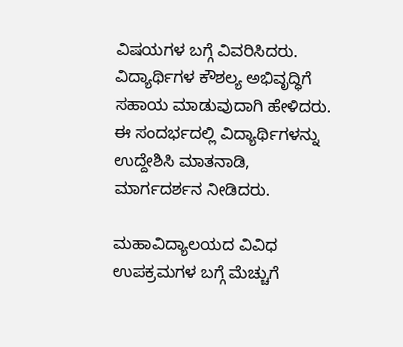ವಿಷಯಗಳ ಬಗ್ಗೆ ವಿವರಿಸಿದರು. ವಿದ್ಯಾರ್ಥಿಗಳ ಕೌಶಲ್ಯ ಅಭಿವೃದ್ಧಿಗೆ ಸಹಾಯ ಮಾಡುವುದಾಗಿ ಹೇಳಿದರು. ಈ ಸಂದರ್ಭದಲ್ಲಿ ವಿದ್ಯಾರ್ಥಿಗಳನ್ನು ಉದ್ದೇಶಿಸಿ ಮಾತನಾಡಿ, ಮಾರ್ಗದರ್ಶನ ನೀಡಿದರು.

ಮಹಾವಿದ್ಯಾಲಯದ ವಿವಿಧ ಉಪಕ್ರಮಗಳ ಬಗ್ಗೆ ಮೆಚ್ಚುಗೆ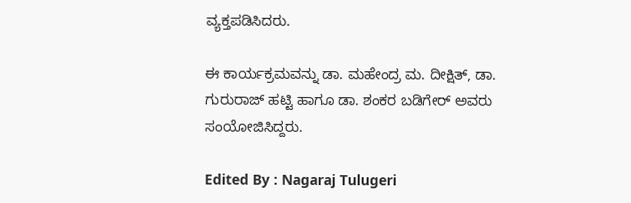ವ್ಯಕ್ತಪಡಿಸಿದರು.

ಈ ಕಾರ್ಯಕ್ರಮವನ್ನು ಡಾ. ಮಹೇಂದ್ರ ಮ. ದೀಕ್ಷಿತ್, ಡಾ. ಗುರುರಾಜ್ ಹಟ್ಟಿ ಹಾಗೂ ಡಾ. ಶಂಕರ ಬಡಿಗೇರ್ ಅವರು ಸಂಯೋಜಿಸಿದ್ದರು.

Edited By : Nagaraj Tulugeri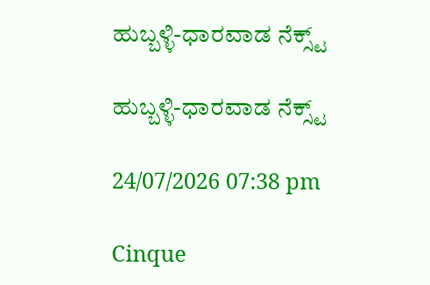ಹುಬ್ಬಳ್ಳಿ-ಧಾರವಾಡ ನೆಕ್ಸ್ಟ್

ಹುಬ್ಬಳ್ಳಿ-ಧಾರವಾಡ ನೆಕ್ಸ್ಟ್

24/07/2026 07:38 pm

Cinque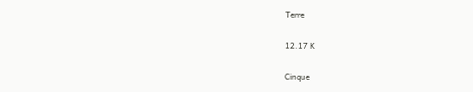Terre

12.17 K

Cinque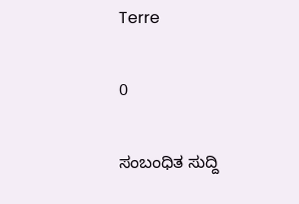Terre

0

ಸಂಬಂಧಿತ ಸುದ್ದಿ